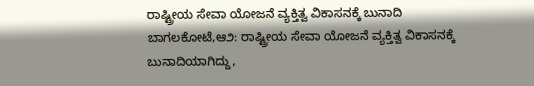ರಾಷ್ಟ್ರೀಯ ಸೇವಾ ಯೋಜನೆ ವ್ಯಕ್ತಿತ್ವ ವಿಕಾಸನಕ್ಕೆ ಬುನಾದಿ
ಬಾಗಲಕೋಟೆ,ಆ೨: ರಾಷ್ಟ್ರೀಯ ಸೇವಾ ಯೋಜನೆ ವ್ಯಕ್ತಿತ್ವ ವಿಕಾಸನಕ್ಕೆ ಬುನಾದಿಯಾಗಿದ್ದು,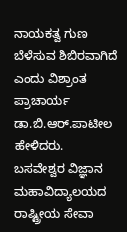ನಾಯಕತ್ವ ಗುಣ ಬೆಳೆಸುವ ಶಿಬಿರವಾಗಿದೆ ಎಂದು ವಿಶ್ರಾಂತ ಪ್ರಾಚಾರ್ಯ ಡಾ.ಬಿ.ಆರ್.ಪಾಟೀಲ ಹೇಳಿದರು.
ಬಸವೇಶ್ವರ ವಿಜ್ಞಾನ ಮಹಾವಿದ್ಯಾಲಯದ ರಾಷ್ಟ್ರೀಯ ಸೇವಾ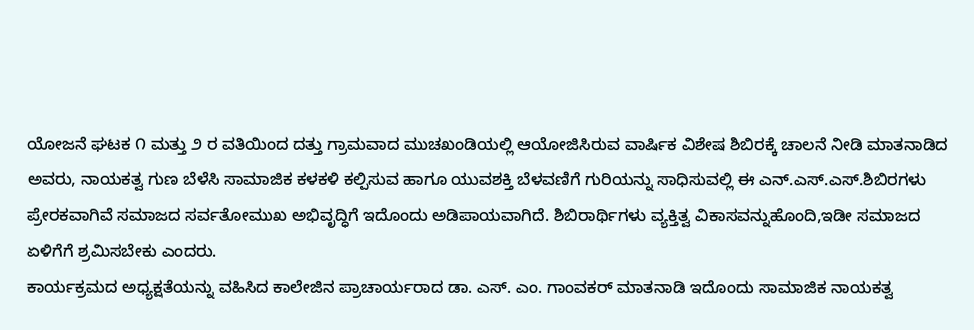ಯೋಜನೆ ಘಟಕ ೧ ಮತ್ತು ೨ ರ ವತಿಯಿಂದ ದತ್ತು ಗ್ರಾಮವಾದ ಮುಚಖಂಡಿಯಲ್ಲಿ ಆಯೋಜಿಸಿರುವ ವಾರ್ಷಿಕ ವಿಶೇಷ ಶಿಬಿರಕ್ಕೆ ಚಾಲನೆ ನೀಡಿ ಮಾತನಾಡಿದ ಅವರು, ನಾಯಕತ್ವ ಗುಣ ಬೆಳೆಸಿ ಸಾಮಾಜಿಕ ಕಳಕಳಿ ಕಲ್ಪಿಸುವ ಹಾಗೂ ಯುವಶಕ್ತಿ ಬೆಳವಣಿಗೆ ಗುರಿಯನ್ನು ಸಾಧಿಸುವಲ್ಲಿ ಈ ಎನ್.ಎಸ್.ಎಸ್.ಶಿಬಿರಗಳು ಪ್ರೇರಕವಾಗಿವೆ ಸಮಾಜದ ಸರ್ವತೋಮುಖ ಅಭಿವೃದ್ಧಿಗೆ ಇದೊಂದು ಅಡಿಪಾಯವಾಗಿದೆ. ಶಿಬಿರಾರ್ಥಿಗಳು ವ್ಯಕ್ತಿತ್ವ ವಿಕಾಸವನ್ನುಹೊಂದಿ,ಇಡೀ ಸಮಾಜದ ಏಳಿಗೆಗೆ ಶ್ರಮಿಸಬೇಕು ಎಂದರು.
ಕಾರ್ಯಕ್ರಮದ ಅಧ್ಯಕ್ಷತೆಯನ್ನು ವಹಿಸಿದ ಕಾಲೇಜಿನ ಪ್ರಾಚಾರ್ಯರಾದ ಡಾ. ಎಸ್. ಎಂ. ಗಾಂವಕರ್ ಮಾತನಾಡಿ ಇದೊಂದು ಸಾಮಾಜಿಕ ನಾಯಕತ್ವ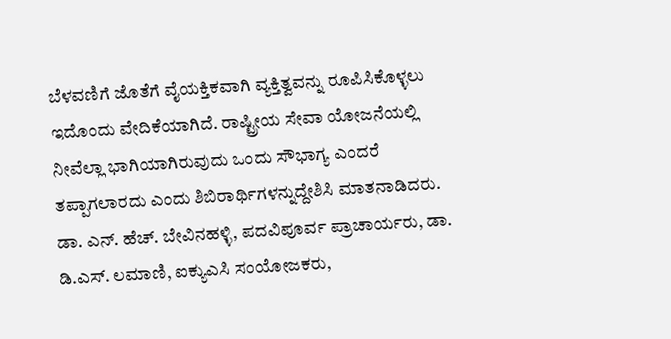ಬೆಳವಣಿಗೆ ಜೊತೆಗೆ ವೈಯಕ್ತಿಕವಾಗಿ ವ್ಯಕ್ತಿತ್ವವನ್ನು ರೂಪಿಸಿಕೊಳ್ಳಲು ಇದೊಂದು ವೇದಿಕೆಯಾಗಿದೆ. ರಾಷ್ಟ್ರೀಯ ಸೇವಾ ಯೋಜನೆಯಲ್ಲಿ ನೀವೆಲ್ಲಾ ಭಾಗಿಯಾಗಿರುವುದು ಒಂದು ಸೌಭಾಗ್ಯ ಎಂದರೆ ತಪ್ಪಾಗಲಾರದು ಎಂದು ಶಿಬಿರಾರ್ಥಿಗಳನ್ನುದ್ದೇಶಿಸಿ ಮಾತನಾಡಿದರು.
ಡಾ. ಎನ್. ಹೆಚ್. ಬೇವಿನಹಳ್ಳಿ, ಪದವಿಪೂರ್ವ ಪ್ರಾಚಾರ್ಯರು, ಡಾ. ಡಿ.ಎಸ್. ಲಮಾಣಿ, ಐಕ್ಯುಎಸಿ ಸಂಯೋಜಕರು,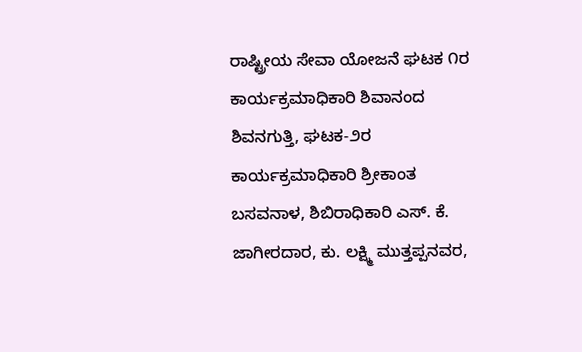ರಾಷ್ಟ್ರೀಯ ಸೇವಾ ಯೋಜನೆ ಘಟಕ ೧ರ ಕಾರ್ಯಕ್ರಮಾಧಿಕಾರಿ ಶಿವಾನಂದ ಶಿವನಗುತ್ತಿ, ಘಟಕ-೨ರ ಕಾರ್ಯಕ್ರಮಾಧಿಕಾರಿ ಶ್ರೀಕಾಂತ ಬಸವನಾಳ, ಶಿಬಿರಾಧಿಕಾರಿ ಎಸ್. ಕೆ. ಜಾಗೀರದಾರ, ಕು. ಲಕ್ಷ್ಮಿ ಮುತ್ತಪ್ಪನವರ,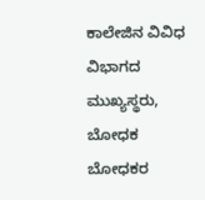ಕಾಲೇಜಿನ ವಿವಿಧ ವಿಭಾಗದ ಮುಖ್ಯಸ್ಥರು, ಬೋಧಕ ಬೋಧಕರ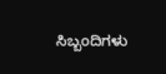ಸಿಬ್ಬಂದಿಗಳು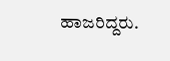ಹಾಜರಿದ್ದರು.